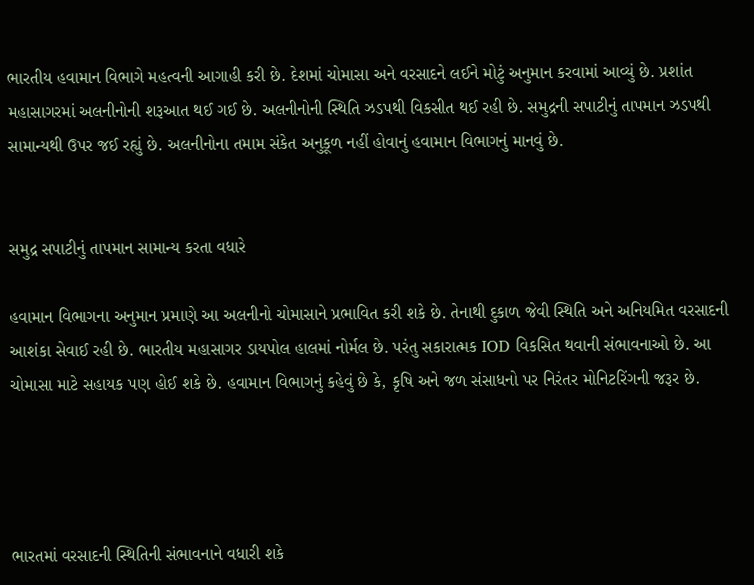ભારતીય હવામાન વિભાગે મહત્વની આગાહી કરી છે. દેશમાં ચોમાસા અને વરસાદને લઈને મોટું અનુમાન કરવામાં આવ્યું છે. પ્રશાંત મહાસાગરમાં અલનીનોની શરૂઆત થઈ ગઈ છે. અલનીનોની સ્થિતિ ઝડપથી વિકસીત થઈ રહી છે. સમુદ્રની સપાટીનું તાપમાન ઝડપથી સામાન્યથી ઉપર જઈ રહ્યું છે. અલનીનોના તમામ સંકેત અનુકૂળ નહીં હોવાનું હવામાન વિભાગનું માનવું છે.


સમુદ્ર સપાટીનું તાપમાન સામાન્ય કરતા વધારે

હવામાન વિભાગના અનુમાન પ્રમાણે આ અલનીનો ચોમાસાને પ્રભાવિત કરી શકે છે. તેનાથી દુકાળ જેવી સ્થિતિ અને અનિયમિત વરસાદની આશંકા સેવાઈ રહી છે. ભારતીય મહાસાગર ડાયપોલ હાલમાં નોર્મલ છે. પરંતુ સકારાત્મક IOD વિકસિત થવાની સંભાવનાઓ છે. આ ચોમાસા માટે સહાયક પણ હોઈ શકે છે. હવામાન વિભાગનું કહેવું છે કે, કૃષિ અને જળ સંસાધનો પર નિરંતર મોનિટરિંગની જરૂર છે.




ભારતમાં વરસાદની સ્થિતિની સંભાવનાને વધારી શકે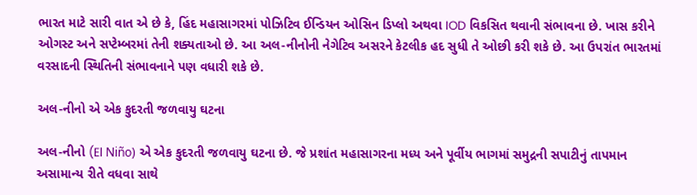ભારત માટે સારી વાત એ છે કે, હિંદ મહાસાગરમાં પોઝિટિવ ઈન્ડિયન ઓસિન ડિપ્લો અથવા IOD વિકસિત થવાની સંભાવના છે. ખાસ કરીને ઓગસ્ટ અને સપ્ટેમ્બરમાં તેની શક્યતાઓ છે. આ અલ-નીનોની નેગેટિવ અસરને કેટલીક હદ સુધી તે ઓછી કરી શકે છે. આ ઉપરાંત ભારતમાં વરસાદની સ્થિતિની સંભાવનાને પણ વધારી શકે છે.

અલ-નીનો એ એક કુદરતી જળવાયુ ઘટના

અલ-નીનો (El Niño) એ એક કુદરતી જળવાયુ ઘટના છે. જે પ્રશાંત મહાસાગરના મધ્ય અને પૂર્વીય ભાગમાં સમુદ્રની સપાટીનું તાપમાન અસામાન્ય રીતે વધવા સાથે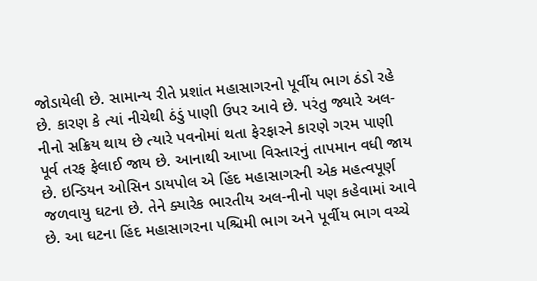જોડાયેલી છે. સામાન્ય રીતે પ્રશાંત મહાસાગરનો પૂર્વીય ભાગ ઠંડો રહે છે. કારણ કે ત્યાં નીચેથી ઠંડું પાણી ઉપર આવે છે. પરંતુ જ્યારે અલ-નીનો સક્રિય થાય છે ત્યારે પવનોમાં થતા ફેરફારને કારણે ગરમ પાણી પૂર્વ તરફ ફેલાઈ જાય છે. આનાથી આખા વિસ્તારનું તાપમાન વધી જાય છે. ઇન્ડિયન ઓસિન ડાયપોલ એ હિંદ મહાસાગરની એક મહત્વપૂર્ણ જળવાયુ ઘટના છે. તેને ક્યારેક ભારતીય અલ-નીનો પણ કહેવામાં આવે છે. આ ઘટના હિંદ મહાસાગરના પશ્ચિમી ભાગ અને પૂર્વીય ભાગ વચ્ચે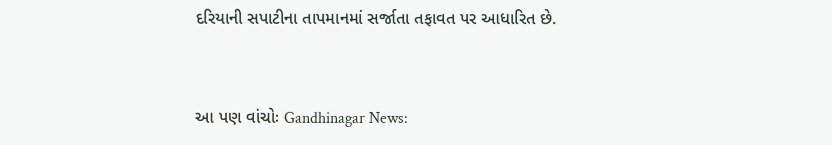દરિયાની સપાટીના તાપમાનમાં સર્જાતા તફાવત પર આધારિત છે.


આ પણ વાંચોઃ Gandhinagar News: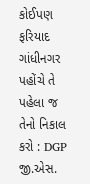કોઈપણ ફરિયાદ ગાંધીનગર પહોંચે તે પહેલા જ તેનો નિકાલ કરો : DGP જી.એસ.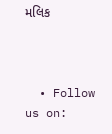મલિક



  • Follow us on: